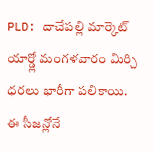PLD: దాచేపల్లి మార్కెట్ యార్డ్లో మంగళవారం మిర్చి ధరలు భారీగా పలికాయి. ఈ సీజన్లోనే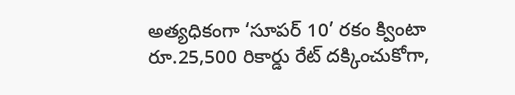అత్యధికంగా ‘సూపర్ 10’ రకం క్వింటా రూ.25,500 రికార్డు రేట్ దక్కించుకోగా,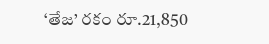‘తేజ’ రకం రూ.21,850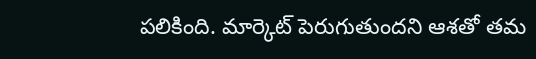పలికింది. మార్కెట్ పెరుగుతుందని ఆశతో తమ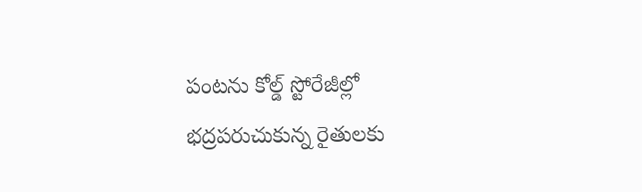పంటను కోల్డ్ స్టోరేజీల్లో భద్రపరుచుకున్న రైతులకు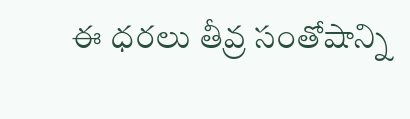ఈ ధరలు తీవ్ర సంతోషాన్ని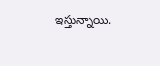ఇస్తున్నాయి.